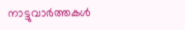നാട്ടുവാര്‍ത്തകള്‍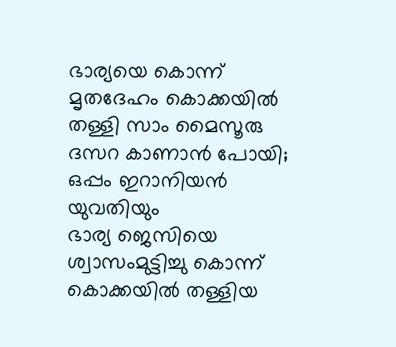ഭാര്യയെ കൊന്ന് മൃതദേഹം കൊക്കയില്‍ തള്ളി സാം മൈസൂരു ദസറ കാണാന്‍ പോയി; ഒപ്പം ഇറാനിയന്‍ യുവതിയും
ഭാര്യ ജെസിയെ ശ്വാസംമുട്ടിച്ചു കൊന്ന് കൊക്കയില്‍ തള്ളിയ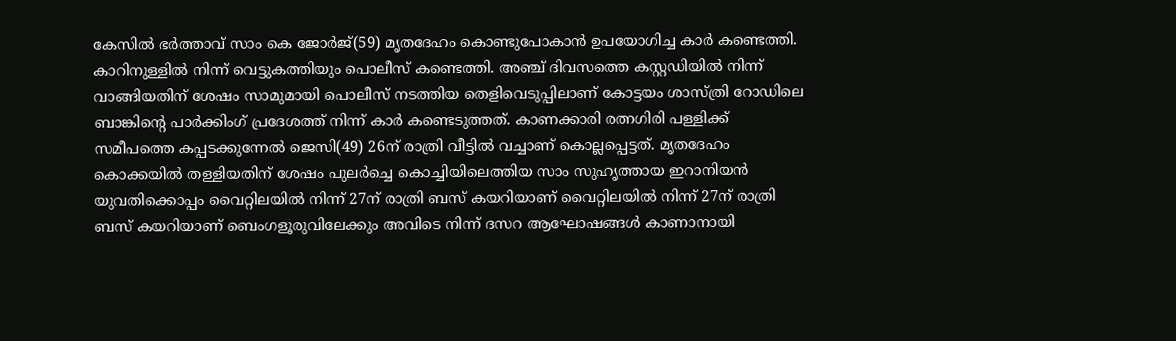കേസില്‍ ഭര്‍ത്താവ് സാം കെ ജോര്‍ജ്(59) മൃതദേഹം കൊണ്ടുപോകാന്‍ ഉപയോഗിച്ച കാര്‍ കണ്ടെത്തി. കാറിനുള്ളില്‍ നിന്ന് വെട്ടുകത്തിയും പൊലീസ് കണ്ടെത്തി. അഞ്ച് ദിവസത്തെ കസ്റ്റഡിയില്‍ നിന്ന് വാങ്ങിയതിന് ശേഷം സാമുമായി പൊലീസ് നടത്തിയ തെളിവെടുപ്പിലാണ് കോട്ടയം ശാസ്ത്രി റോഡിലെ ബാങ്കിന്റെ പാര്‍ക്കിംഗ് പ്രദേശത്ത് നിന്ന് കാര്‍ കണ്ടെടുത്തത്. കാണക്കാരി രത്നഗിരി പള്ളിക്ക് സമീപത്തെ കപ്പടക്കുന്നേല്‍ ജെസി(49) 26ന് രാത്രി വീട്ടില്‍ വച്ചാണ് കൊല്ലപ്പെട്ടത്. മൃതദേഹം കൊക്കയില്‍ തള്ളിയതിന് ശേഷം പുലര്‍ച്ചെ കൊച്ചിയിലെത്തിയ സാം സുഹൃത്തായ ഇറാനിയന്‍ യുവതിക്കൊപ്പം വൈറ്റിലയില്‍ നിന്ന് 27ന് രാത്രി ബസ് കയറിയാണ് വൈറ്റിലയില്‍ നിന്ന് 27ന് രാത്രി ബസ് കയറിയാണ് ബെംഗളൂരുവിലേക്കും അവിടെ നിന്ന് ദസറ ആഘോഷങ്ങള്‍ കാണാനായി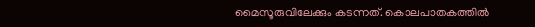മൈസൂരുവിലേക്കും കടന്നത്. കൊലപാതകത്തില്‍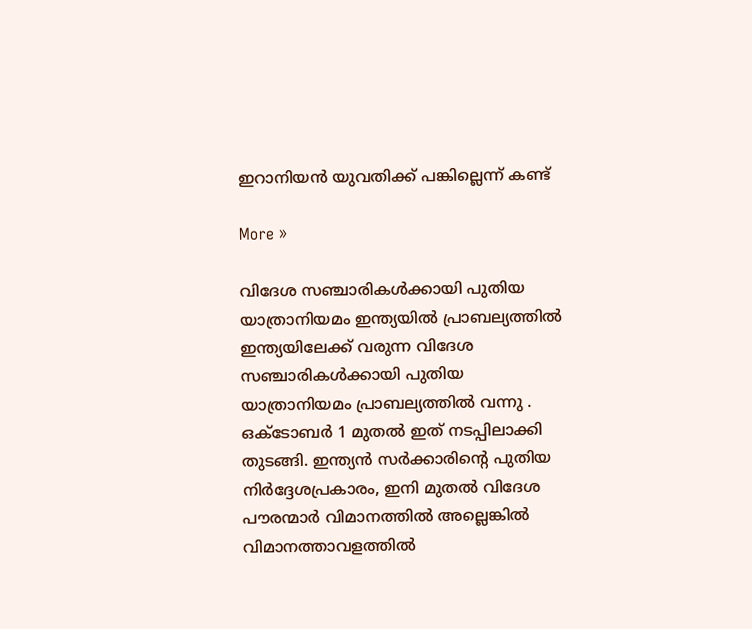ഇറാനിയന്‍ യുവതിക്ക് പങ്കില്ലെന്ന് കണ്ട്

More »

വിദേശ സഞ്ചാരികള്‍ക്കായി പുതിയ യാത്രാനിയമം ഇന്ത്യയില്‍ പ്രാബല്യത്തില്‍
ഇന്ത്യയിലേക്ക് വരുന്ന വിദേശ സഞ്ചാരികള്‍ക്കായി പുതിയ യാത്രാനിയമം പ്രാബല്യത്തില്‍ വന്നു . ഒക്ടോബര്‍ 1 മുതല്‍ ഇത് നടപ്പിലാക്കി തുടങ്ങി. ഇന്ത്യന്‍ സര്‍ക്കാരിന്റെ പുതിയ നിര്‍ദ്ദേശപ്രകാരം, ഇനി മുതല്‍ വിദേശ പൗരന്മാര്‍ വിമാനത്തില്‍ അല്ലെങ്കില്‍ വിമാനത്താവളത്തില്‍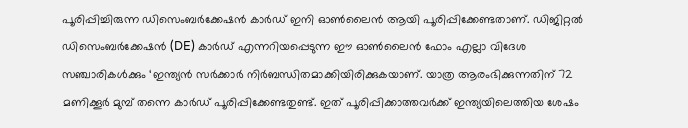പൂരിപ്പിച്ചിരുന്ന ഡിസെംബര്‍ക്കേഷന്‍ കാര്‍ഡ് ഇനി ഓണ്‍ലൈന്‍ ആയി പൂരിപ്പിക്കേണ്ടതാണ്. ഡിജിറ്റല്‍ ഡിസെംബര്‍ക്കേഷന്‍ (DE) കാര്‍ഡ് എന്നറിയപ്പെടുന്ന ഈ ഓണ്‍ലൈന്‍ ഫോം എല്ലാ വിദേശ സഞ്ചാരികള്‍ക്കും ‘ഇന്ത്യന്‍ സര്‍ക്കാര്‍ നിര്‍ബന്ധിതമാക്കിയിരിക്കുകയാണ്. യാത്ര ആരംഭിക്കുന്നതിന് 72 മണിക്കൂര്‍ മുമ്പ് തന്നെ കാര്‍ഡ് പൂരിപ്പിക്കേണ്ടതുണ്ട്. ഇത് പൂരിപ്പിക്കാത്തവര്‍ക്ക് ഇന്ത്യയിലെത്തിയ ശേഷം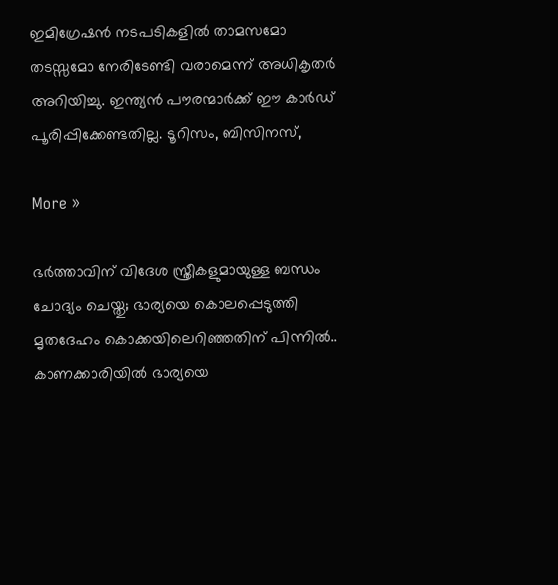ഇമിഗ്രേഷന്‍ നടപടികളില്‍ താമസമോ തടസ്സമോ നേരിടേണ്ടി വരാമെന്ന് അധികൃതര്‍ അറിയിച്ചു. ഇന്ത്യന്‍ പൗരന്മാര്‍ക്ക് ഈ കാര്‍ഡ് പൂരിപ്പിക്കേണ്ടതില്ല. ടൂറിസം, ബിസിനസ്,

More »

ഭര്‍ത്താവിന് വിദേശ സ്ത്രീകളുമായുള്ള ബന്ധം ചോദ്യം ചെയ്തു; ഭാര്യയെ കൊലപ്പെടുത്തി മൃതദേഹം കൊക്കയിലെറിഞ്ഞതിന് പിന്നില്‍..
കാണക്കാരിയില്‍ ഭാര്യയെ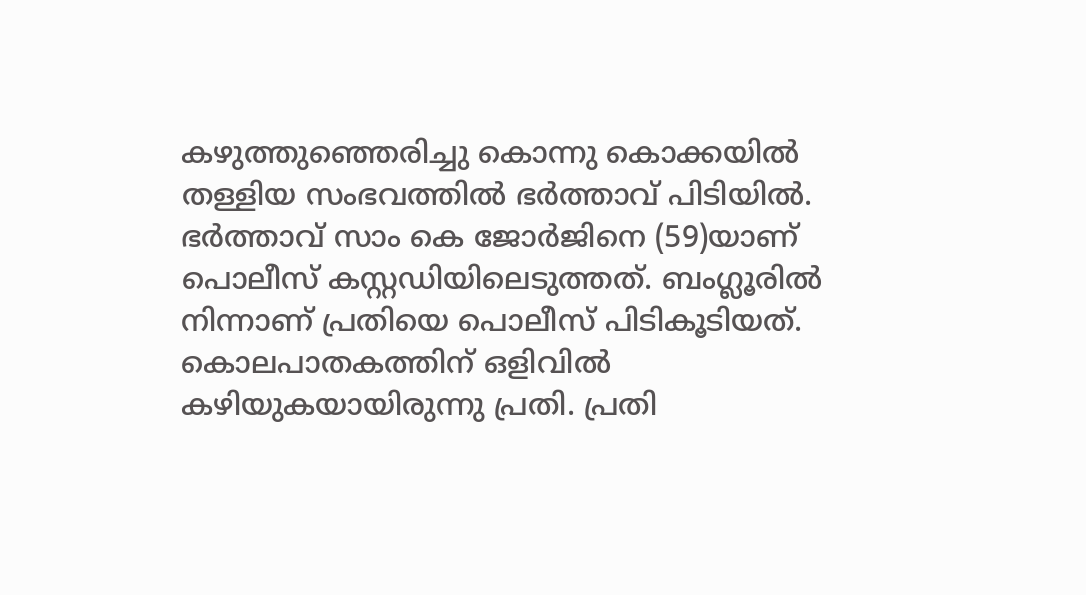കഴുത്തുഞ്ഞെരിച്ചു കൊന്നു കൊക്കയില്‍ തള്ളിയ സംഭവത്തില്‍ ഭര്‍ത്താവ് പിടിയില്‍. ഭര്‍ത്താവ് സാം കെ ജോര്‍ജിനെ (59)യാണ് പൊലീസ് കസ്റ്റഡിയിലെടുത്തത്. ബംഗ്ലൂരില്‍ നിന്നാണ് പ്രതിയെ പൊലീസ് പിടികൂടിയത്. കൊലപാതകത്തിന് ഒളിവില്‍ കഴിയുകയായിരുന്നു പ്രതി. പ്രതി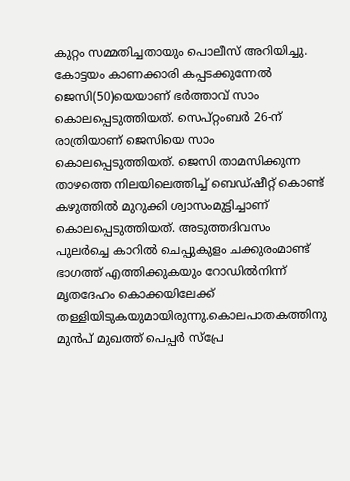കുറ്റം സമ്മതിച്ചതായും പൊലീസ് അറിയിച്ചു. കോട്ടയം കാണക്കാരി കപ്പടക്കുന്നേല്‍ ജെസി(50)യെയാണ് ഭര്‍ത്താവ് സാം കൊലപ്പെടുത്തിയത്. സെപ്റ്റംബര്‍ 26-ന് രാത്രിയാണ് ജെസിയെ സാം കൊലപ്പെടുത്തിയത്. ജെസി താമസിക്കുന്ന താഴത്തെ നിലയിലെത്തിച്ച് ബെഡ്ഷീറ്റ് കൊണ്ട് കഴുത്തില്‍ മുറുക്കി ശ്വാസംമുട്ടിച്ചാണ് കൊലപ്പെടുത്തിയത്. അടുത്തദിവസം പുലര്‍ച്ചെ കാറില്‍ ചെപ്പുകുളം ചക്കുരംമാണ്ട് ഭാഗത്ത് എത്തിക്കുകയും റോഡില്‍നിന്ന് മൃതദേഹം കൊക്കയിലേക്ക് തള്ളിയിടുകയുമായിരുന്നു.കൊലപാതകത്തിനു മുന്‍പ് മുഖത്ത് പെപ്പര്‍ സ്‌പ്രേ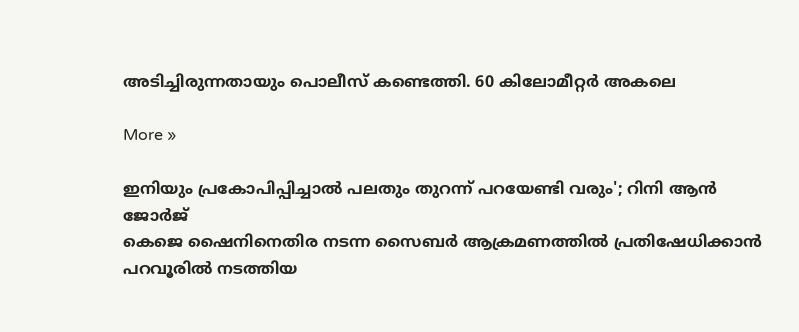അടിച്ചിരുന്നതായും പൊലീസ് കണ്ടെത്തി. 60 കിലോമീറ്റര്‍ അകലെ

More »

ഇനിയും പ്രകോപിപ്പിച്ചാല്‍ പലതും തുറന്ന് പറയേണ്ടി വരും'; റിനി ആന്‍ ജോര്‍ജ്
കെജെ ഷൈനിനെതിര നടന്ന സൈബര്‍ ആക്രമണത്തില്‍ പ്രതിഷേധിക്കാന്‍ പറവൂരില്‍ നടത്തിയ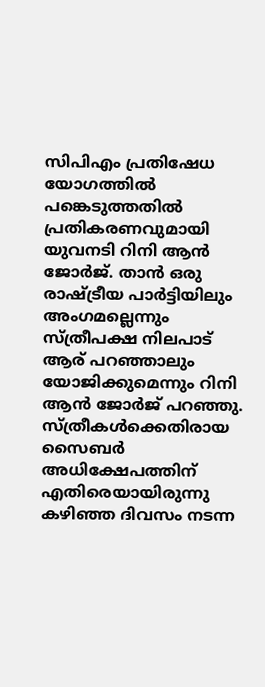സിപിഎം പ്രതിഷേധ യോഗത്തില്‍ പങ്കെടുത്തതില്‍ പ്രതികരണവുമായി യുവനടി റിനി ആന്‍ ജോര്‍ജ്. താന്‍ ഒരു രാഷ്ട്രീയ പാര്‍ട്ടിയിലും അംഗമല്ലെന്നും സ്ത്രീപക്ഷ നിലപാട് ആര് പറഞ്ഞാലും യോജിക്കുമെന്നും റിനി ആന്‍ ജോര്‍ജ് പറഞ്ഞു. സ്ത്രീകള്‍ക്കെതിരായ സൈബര്‍ അധിക്ഷേപത്തിന് എതിരെയായിരുന്നു കഴിഞ്ഞ ദിവസം നടന്ന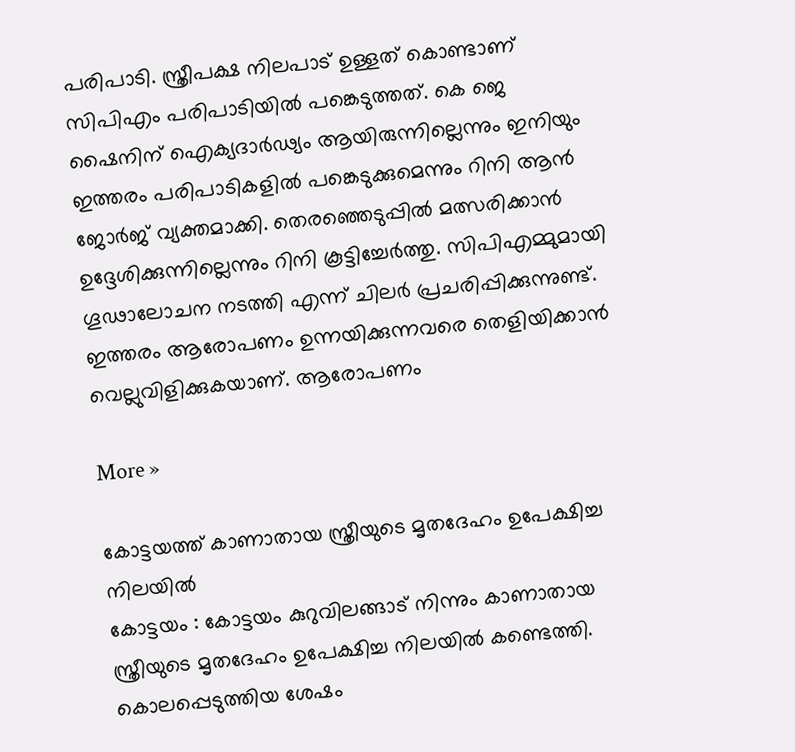പരിപാടി. സ്ത്രീപക്ഷ നിലപാട് ഉള്ളത് കൊണ്ടാണ് സിപിഎം പരിപാടിയില്‍ പങ്കെടുത്തത്. കെ ജെ ഷൈനിന് ഐക്യദാര്‍ഢ്യം ആയിരുന്നില്ലെന്നും ഇനിയും ഇത്തരം പരിപാടികളില്‍ പങ്കെടുക്കുമെന്നും റിനി ആന്‍ ജോര്‍ജ് വ്യക്തമാക്കി. തെരഞ്ഞെടുപ്പില്‍ മത്സരിക്കാന്‍ ഉദ്ദേശിക്കുന്നില്ലെന്നും റിനി കൂട്ടിച്ചേര്‍ത്തു. സിപിഎമ്മുമായി ഗൂഢാലോചന നടത്തി എന്ന് ചിലര്‍ പ്രചരിപ്പിക്കുന്നുണ്ട്. ഇത്തരം ആരോപണം ഉന്നയിക്കുന്നവരെ തെളിയിക്കാന്‍ വെല്ലുവിളിക്കുകയാണ്. ആരോപണം

More »

കോട്ടയത്ത് കാണാതായ സ്ത്രീയുടെ മൃതദേഹം ഉപേക്ഷിച്ച നിലയില്‍
കോട്ടയം : കോട്ടയം കുറുവിലങ്ങാട് നിന്നും കാണാതായ സ്ത്രീയുടെ മൃതദേഹം ഉപേക്ഷിച്ച നിലയില്‍ കണ്ടെത്തി. കൊലപ്പെടുത്തിയ ശേഷം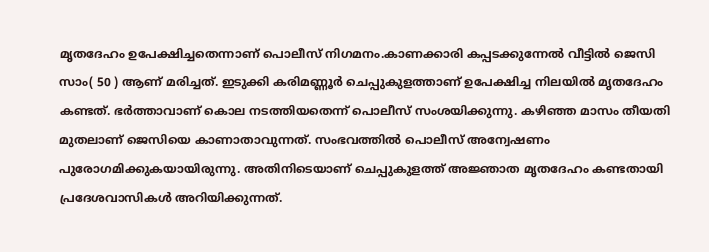മൃതദേഹം ഉപേക്ഷിച്ചതെന്നാണ് പൊലീസ് നിഗമനം.കാണക്കാരി കപ്പടക്കുന്നേല്‍ വീട്ടില്‍ ജെസി സാം( 50 ) ആണ് മരിച്ചത്. ഇടുക്കി കരിമണ്ണൂര്‍ ചെപ്പുകുളത്താണ് ഉപേക്ഷിച്ച നിലയില്‍ മൃതദേഹം കണ്ടത്. ഭര്‍ത്താവാണ് കൊല നടത്തിയതെന്ന് പൊലീസ് സംശയിക്കുന്നു. കഴിഞ്ഞ മാസം തീയതി മുതലാണ് ജെസിയെ കാണാതാവുന്നത്. സംഭവത്തില്‍ പൊലീസ് അന്വേഷണം പുരോഗമിക്കുകയായിരുന്നു. അതിനിടെയാണ് ചെപ്പുകുളത്ത് അജ്ഞാത മൃതദേഹം കണ്ടതായി പ്രദേശവാസികള്‍ അറിയിക്കുന്നത്.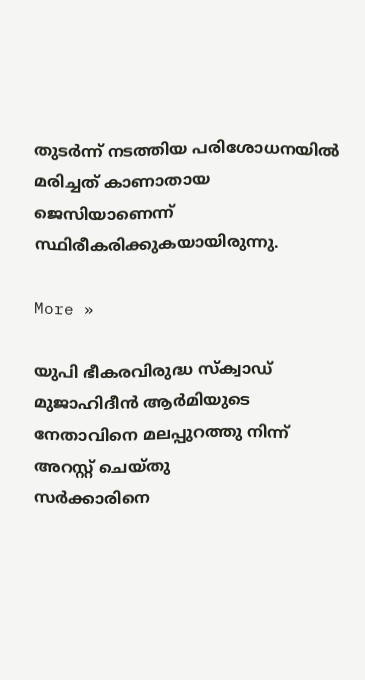തുടര്‍ന്ന് നടത്തിയ പരിശോധനയില്‍ മരിച്ചത് കാണാതായ ജെസിയാണെന്ന് സ്ഥിരീകരിക്കുകയായിരുന്നു.

More »

യുപി ഭീകരവിരുദ്ധ സ്‌ക്വാഡ് മുജാഹിദീന്‍ ആര്‍മിയുടെ നേതാവിനെ മലപ്പുറത്തു നിന്ന് അറസ്റ്റ് ചെയ്തു
സര്‍ക്കാരിനെ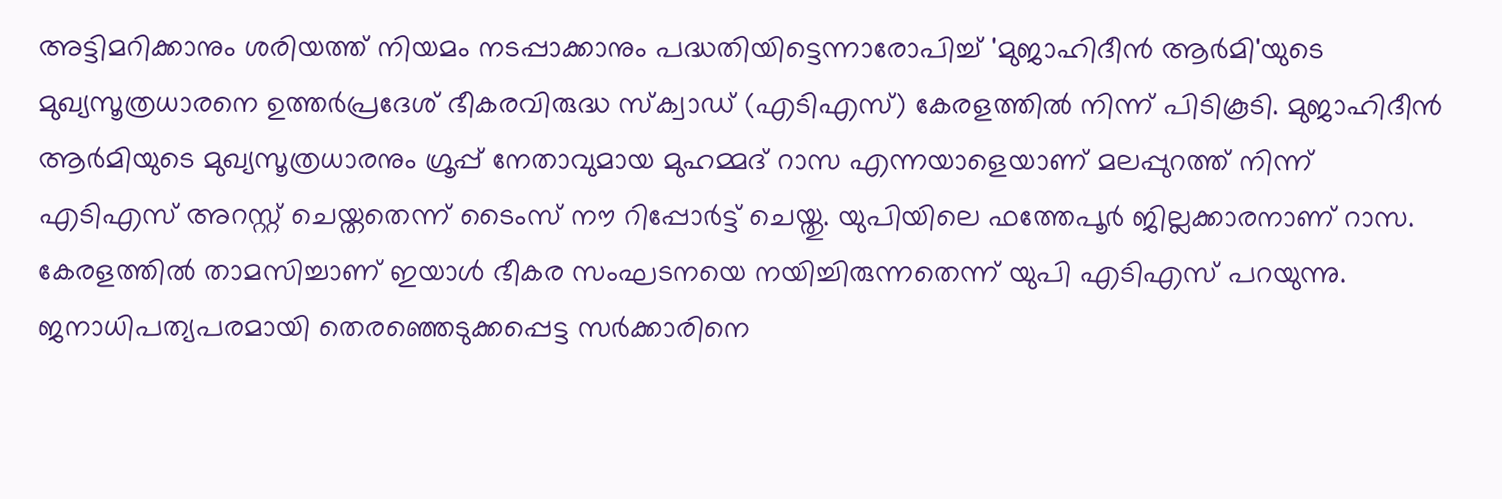അട്ടിമറിക്കാനും ശരിയത്ത് നിയമം നടപ്പാക്കാനും പദ്ധതിയിട്ടെന്നാരോപിച്ച് 'മുജാഹിദീന്‍ ആര്‍മി'യുടെ മുഖ്യസൂത്രധാരനെ ഉത്തര്‍പ്രദേശ് ഭീകരവിരുദ്ധ സ്‌ക്വാഡ് (എടിഎസ്) കേരളത്തില്‍ നിന്ന് പിടികൂടി. മുജാഹിദീന്‍ ആര്‍മിയുടെ മുഖ്യസൂത്രധാരനും ഗ്രൂപ്പ് നേതാവുമായ മുഹമ്മദ് റാസ എന്നയാളെയാണ് മലപ്പുറത്ത് നിന്ന് എടിഎസ് അറസ്റ്റ് ചെയ്തതെന്ന് ടൈംസ് നൗ റിപ്പോര്‍ട്ട് ചെയ്തു. യുപിയിലെ ഫത്തേപൂര്‍ ജില്ലക്കാരനാണ് റാസ. കേരളത്തില്‍ താമസിച്ചാണ് ഇയാള്‍ ഭീകര സംഘടനയെ നയിച്ചിരുന്നതെന്ന് യുപി എടിഎസ് പറയുന്നു. ജനാധിപത്യപരമായി തെരഞ്ഞെടുക്കപ്പെട്ട സര്‍ക്കാരിനെ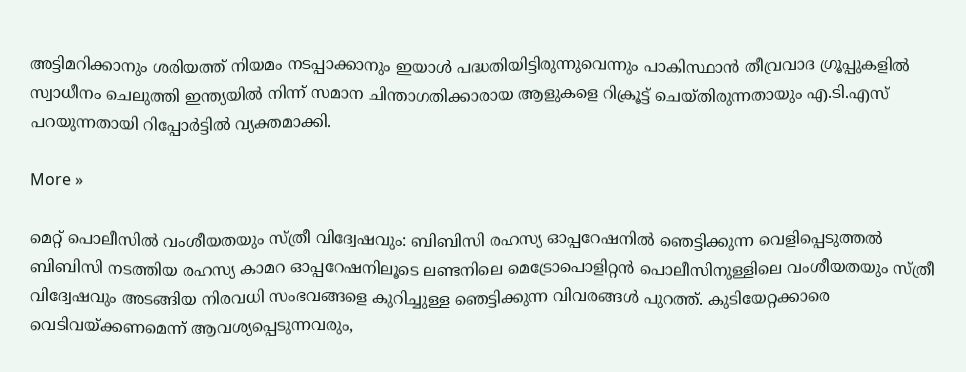അട്ടിമറിക്കാനും ശരിയത്ത് നിയമം നടപ്പാക്കാനും ഇയാള്‍ പദ്ധതിയിട്ടിരുന്നുവെന്നും പാകിസ്ഥാന്‍ തീവ്രവാദ ഗ്രൂപ്പുകളില്‍ സ്വാധീനം ചെലുത്തി ഇന്ത്യയില്‍ നിന്ന് സമാന ചിന്താഗതിക്കാരായ ആളുകളെ റിക്രൂട്ട് ചെയ്തിരുന്നതായും എ.ടി.എസ് പറയുന്നതായി റിപ്പോര്‍ട്ടില്‍ വ്യക്തമാക്കി.

More »

മെറ്റ് പൊലീസില്‍ വംശീയതയും സ്ത്രീ വിദ്വേഷവും: ബിബിസി രഹസ്യ ഓപ്പറേഷനില്‍ ഞെട്ടിക്കുന്ന വെളിപ്പെടുത്തല്‍
ബിബിസി നടത്തിയ രഹസ്യ കാമറ ഓപ്പറേഷനിലൂടെ ലണ്ടനിലെ മെട്രോപൊളിറ്റന്‍ പൊലീസിനുള്ളിലെ വംശീയതയും സ്ത്രീ വിദ്വേഷവും അടങ്ങിയ നിരവധി സംഭവങ്ങളെ കുറിച്ചുള്ള ഞെട്ടിക്കുന്ന വിവരങ്ങള്‍ പുറത്ത്. കുടിയേറ്റക്കാരെ വെടിവയ്ക്കണമെന്ന് ആവശ്യപ്പെടുന്നവരും,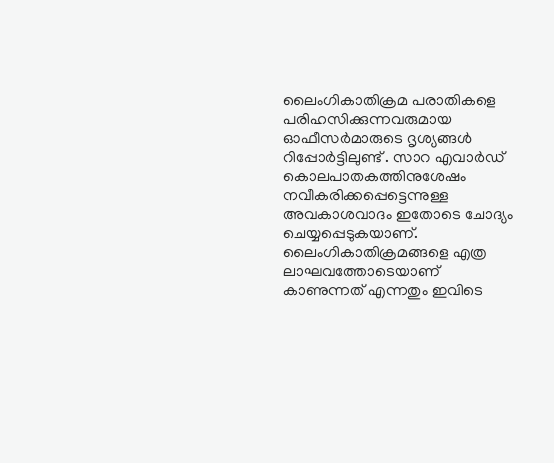ലൈംഗികാതിക്രമ പരാതികളെ പരിഹസിക്കുന്നവരുമായ ഓഫീസര്‍മാരുടെ ദൃശ്യങ്ങള്‍ റിപ്പോര്‍ട്ടിലുണ്ട് . സാറ എവാര്‍ഡ് കൊലപാതകത്തിനുശേഷം നവീകരിക്കപ്പെട്ടെന്നുള്ള അവകാശവാദം ഇതോടെ ചോദ്യം ചെയ്യപ്പെടുകയാണ്. ലൈംഗികാതിക്രമങ്ങളെ എത്ര ലാഘവത്തോടെയാണ് കാണുന്നത് എന്നതും ഇവിടെ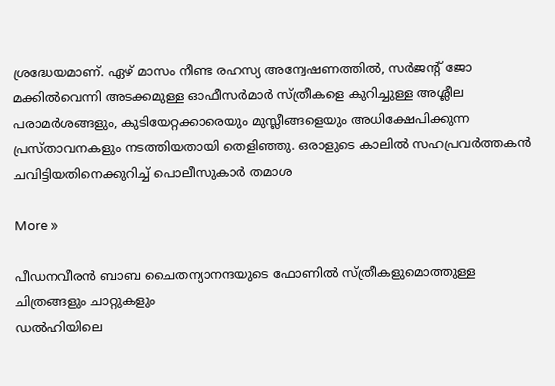ശ്രദ്ധേയമാണ്. ഏഴ് മാസം നീണ്ട രഹസ്യ അന്വേഷണത്തില്‍, സര്‍ജന്റ് ജോ മക്കില്‍വെന്നി അടക്കമുള്ള ഓഫീസര്‍മാര്‍ സ്ത്രീകളെ കുറിച്ചുള്ള അശ്ലീല പരാമര്‍ശങ്ങളും, കുടിയേറ്റക്കാരെയും മുസ്ലീങ്ങളെയും അധിക്ഷേപിക്കുന്ന പ്രസ്താവനകളും നടത്തിയതായി തെളിഞ്ഞു. ഒരാളുടെ കാലില്‍ സഹപ്രവര്‍ത്തകന്‍ ചവിട്ടിയതിനെക്കുറിച്ച് പൊലീസുകാര്‍ തമാശ

More »

പീഡനവീരന്‍ ബാബ ചൈതന്യാനന്ദയുടെ ഫോണില്‍ സ്ത്രീകളുമൊത്തുള്ള ചിത്രങ്ങളും ചാറ്റുകളും
ഡല്‍ഹിയിലെ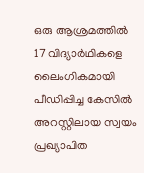ഒരു ആശ്രമത്തില്‍ 17 വിദ്യാര്‍ഥികളെ ലൈംഗികമായി പീഡിപ്പിച്ച കേസില്‍ അറസ്റ്റിലായ സ്വയം പ്രഖ്യാപിത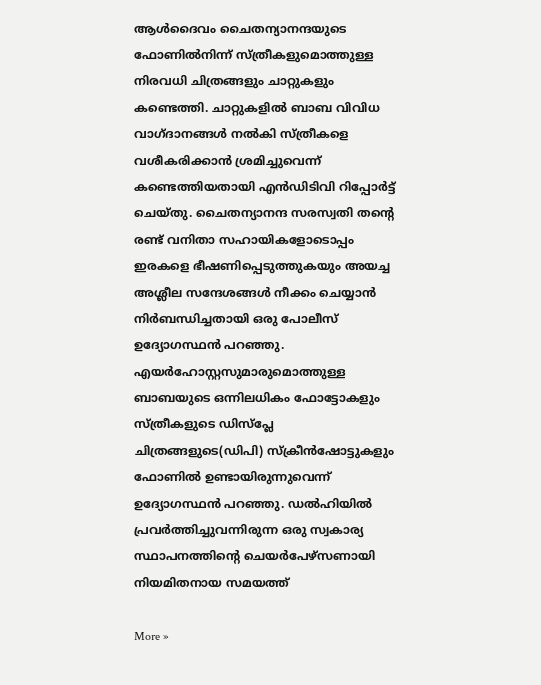ആള്‍ദൈവം ചൈതന്യാനന്ദയുടെ ഫോണില്‍നിന്ന് സ്ത്രീകളുമൊത്തുള്ള നിരവധി ചിത്രങ്ങളും ചാറ്റുകളും കണ്ടെത്തി. ചാറ്റുകളില്‍ ബാബ വിവിധ വാഗ്ദാനങ്ങള്‍ നല്‍കി സ്ത്രീകളെ വശീകരിക്കാന്‍ ശ്രമിച്ചുവെന്ന് കണ്ടെത്തിയതായി എന്‍ഡിടിവി റിപ്പോര്‍ട്ട് ചെയ്തു. ചൈതന്യാനന്ദ സരസ്വതി തന്റെ രണ്ട് വനിതാ സഹായികളോടൊപ്പം ഇരകളെ ഭീഷണിപ്പെടുത്തുകയും അയച്ച അശ്ലീല സന്ദേശങ്ങള്‍ നീക്കം ചെയ്യാന്‍ നിര്‍ബന്ധിച്ചതായി ഒരു പോലീസ് ഉദ്യോഗസ്ഥന്‍ പറഞ്ഞു. എയര്‍ഹോസ്റ്റസുമാരുമൊത്തുള്ള ബാബയുടെ ഒന്നിലധികം ഫോട്ടോകളും സ്ത്രീകളുടെ ഡിസ്പ്ലേ ചിത്രങ്ങളുടെ(ഡിപി) സ്‌ക്രീന്‍ഷോട്ടുകളും ഫോണില്‍ ഉണ്ടായിരുന്നുവെന്ന് ഉദ്യോഗസ്ഥന്‍ പറഞ്ഞു. ഡല്‍ഹിയില്‍ പ്രവര്‍ത്തിച്ചുവന്നിരുന്ന ഒരു സ്വകാര്യ സ്ഥാപനത്തിന്റെ ചെയര്‍പേഴ്സണായി നിയമിതനായ സമയത്ത്

More »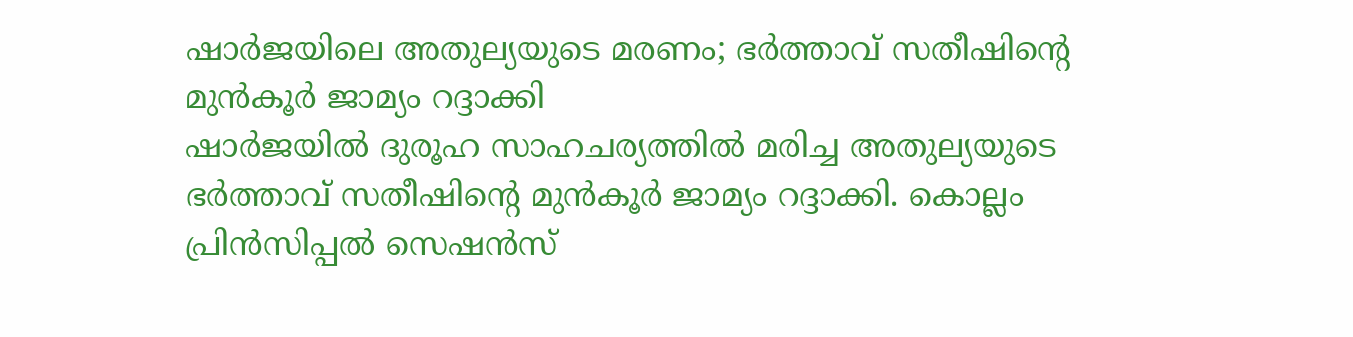ഷാര്‍ജയിലെ അതുല്യയുടെ മരണം; ഭര്‍ത്താവ് സതീഷിന്റെ മുന്‍കൂര്‍ ജാമ്യം റദ്ദാക്കി
ഷാര്‍ജയില്‍ ദുരൂഹ സാഹചര്യത്തില്‍ മരിച്ച അതുല്യയുടെ ഭര്‍ത്താവ് സതീഷിന്റെ മുന്‍കൂര്‍ ജാമ്യം റദ്ദാക്കി. കൊല്ലം പ്രിന്‍സിപ്പല്‍ സെഷന്‍സ്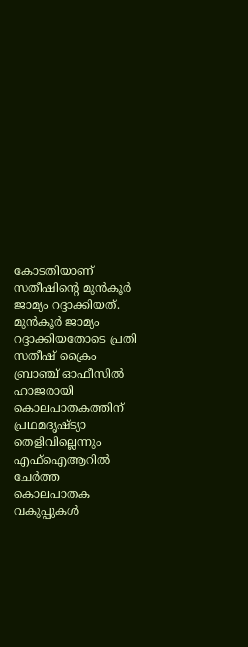കോടതിയാണ് സതീഷിന്റെ മുന്‍കൂര്‍ ജാമ്യം റദ്ദാക്കിയത്. മുന്‍കൂര്‍ ജാമ്യം റദ്ദാക്കിയതോടെ പ്രതി സതീഷ് ക്രൈം ബ്രാഞ്ച് ഓഫീസില്‍ ഹാജരായി കൊലപാതകത്തിന് പ്രഥമദൃഷ്ട്യാ തെളിവില്ലെന്നും എഫ്ഐആറില്‍ ചേര്‍ത്ത കൊലപാതക വകുപ്പുകള്‍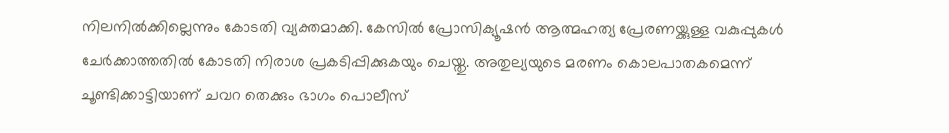നിലനില്‍ക്കില്ലെന്നും കോടതി വ്യക്തമാക്കി. കേസില്‍ പ്രോസിക്യൂഷന്‍ ആത്മഹത്യ പ്രേരണയ്ക്കുള്ള വകുപ്പുകള്‍ ചേര്‍ക്കാത്തതില്‍ കോടതി നിരാശ പ്രകടിപ്പിക്കുകയും ചെയ്തു. അതുല്യയുടെ മരണം കൊലപാതകമെന്ന് ചൂണ്ടിക്കാട്ടിയാണ് ചവറ തെക്കും ഭാഗം പൊലീസ്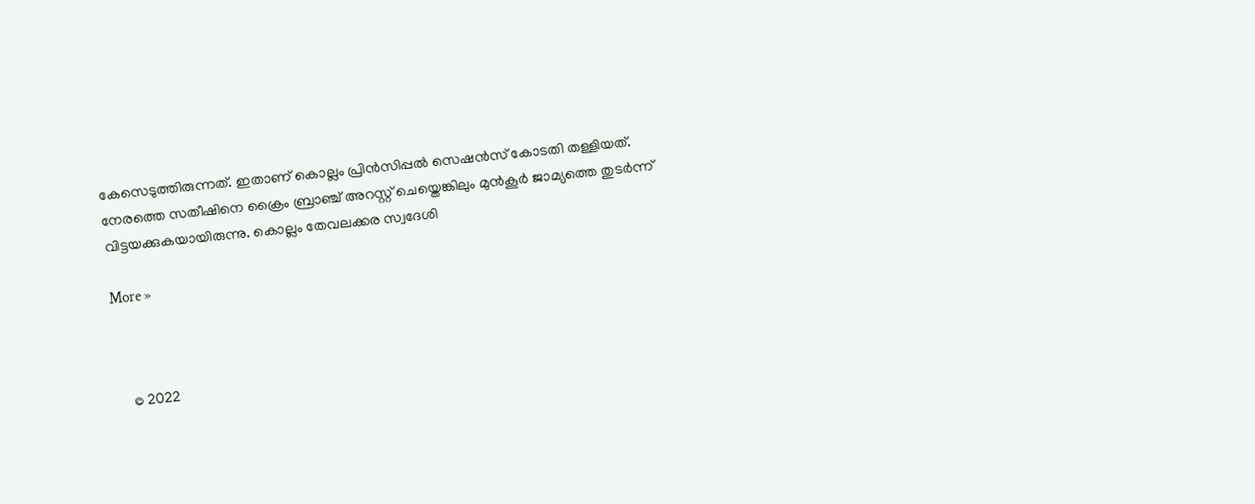കേസെടുത്തിരുന്നത്. ഇതാണ് കൊല്ലം പ്രിന്‍സിപ്പല്‍ സെഷന്‍സ് കോടതി തള്ളിയത്. നേരത്തെ സതീഷിനെ ക്രൈം ബ്രാഞ്ച് അറസ്റ്റ് ചെയ്തെങ്കിലും മുന്‍കൂര്‍ ജാമ്യത്തെ തുടര്‍ന്ന് വിട്ടയക്കുകയായിരുന്നു. കൊല്ലം തേവലക്കര സ്വദേശി

More »



    © 2022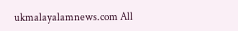ukmalayalamnews.com All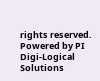rights reserved. Powered by PI Digi-Logical Solutions